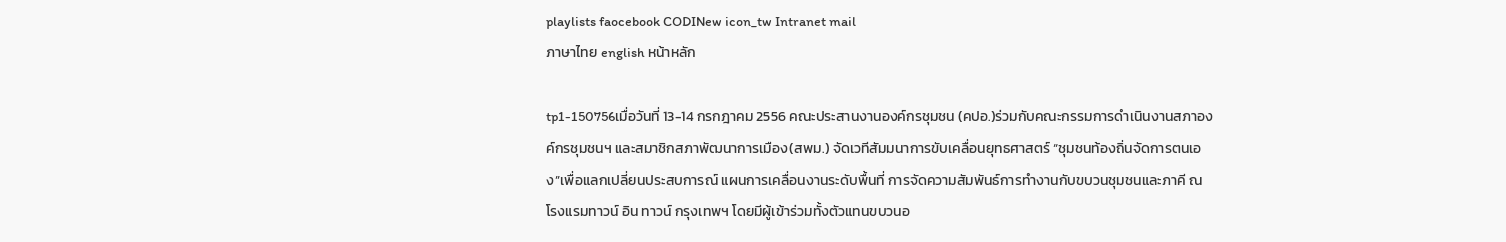playlists faocebook CODINew icon_tw Intranet mail
ภาษาไทย english หน้าหลัก

tp1-150756เมื่อวันที่ 13-14 กรกฎาคม 2556 คณะประสานงานองค์กรชุมชน (คปอ.)ร่วมกับคณะกรรมการดำเนินงานสภาองค์กรชุมชนฯ และสมาชิกสภาพัฒนาการเมือง(สพม.) จัดเวทีสัมมนาการขับเคลื่อนยุทธศาสตร์ “ชุมชนท้องถิ่นจัดการตนเอง”เพื่อแลกเปลี่ยนประสบการณ์ แผนการเคลื่อนงานระดับพื้นที่ การจัดความสัมพันธ์การทำงานกับขบวนชุมชนและภาคี ณ โรงแรมทาวน์ อิน ทาวน์ กรุงเทพฯ โดยมีผู้เข้าร่วมทั้งตัวแทนขบวนอ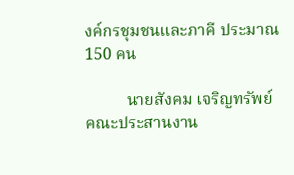งค์กรชุมชนและภาคี ประมาณ 150 คน

          นายสังคม เจริญทรัพย์ คณะประสานงาน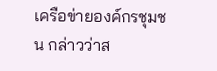เครือข่ายองค์กรชุมชน กล่าวว่าส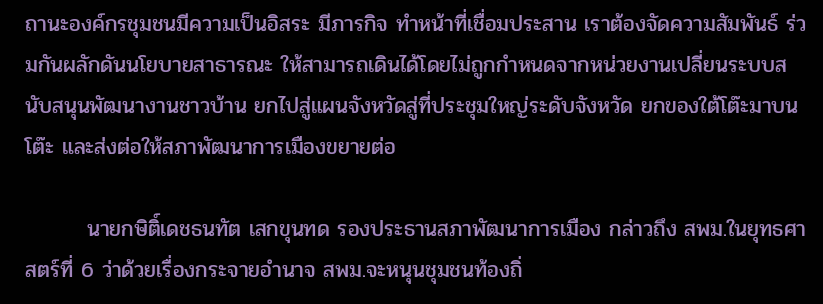ถานะองค์กรชุมชนมีความเป็นอิสระ มีภารกิจ ทำหน้าที่เชื่อมประสาน เราต้องจัดความสัมพันธ์ ร่วมกันผลักดันนโยบายสาธารณะ ให้สามารถเดินได้โดยไม่ถูกกำหนดจากหน่วยงานเปลี่ยนระบบสนับสนุนพัฒนางานชาวบ้าน ยกไปสู่แผนจังหวัดสู่ที่ประชุมใหญ่ระดับจังหวัด ยกของใต้โต๊ะมาบนโต๊ะ และส่งต่อให้สภาพัฒนาการเมืองขยายต่อ

        นายกษิติ์เดชธนทัต เสกขุนทด รองประธานสภาพัฒนาการเมือง กล่าวถึง สพม.ในยุทธศาสตร์ที่ 6 ว่าด้วยเรื่องกระจายอำนาจ สพม.จะหนุนชุมชนท้องถิ่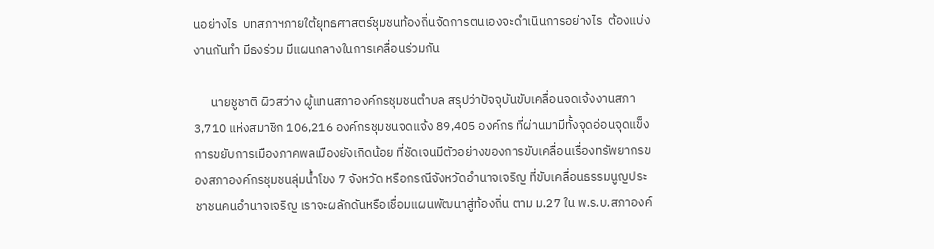นอย่างไร  บทสภาฯภายใต้ยุทธศาสตร์ชุมชนท้องถิ่นจัดการตนเองจะดำเนินการอย่างไร  ต้องแบ่งงานกันทำ มีธงร่วม มีแผนกลางในการเคลื่อนร่วมกัน

      นายชูชาติ ผิวสว่าง ผู้แทนสภาองค์กรชุมชนตำบล สรุปว่าปัจจุบันขับเคลื่อนจดเจ้งงานสภา 3,710 แห่งสมาชิก 106,216 องค์กรชุมชนจดแจ้ง 89,405 องค์กร ที่ผ่านมามีทั้งจุดอ่อนจุดแข็ง การขยับการเมืองภาคพลเมืองยังเกิดน้อย ที่ชัดเจนมีตัวอย่างของการขับเคลื่อนเรื่องทรัพยากรของสภาองค์กรชุมชนลุ่มน้ำโขง 7 จังหวัด หรือกรณีจังหวัดอำนาจเจริญ ที่ขับเคลื่อนธรรมนูญประชาชนคนอำนาจเจริญ เราจะผลักดันหรือเชื่อมแผนพัฒนาสู่ท้องถิ่น ตาม ม.27 ใน พ.ร.บ.สภาองค์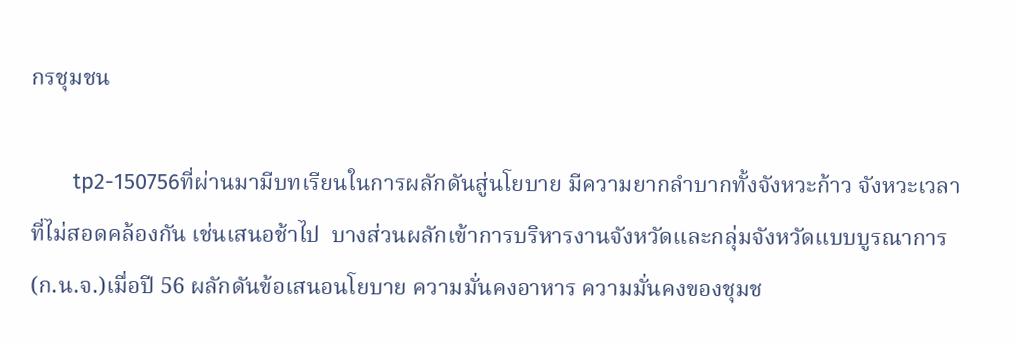กรชุมชน

       tp2-150756ที่ผ่านมามีบทเรียนในการผลักดันสู่นโยบาย มีความยากลำบากทั้งจังหวะก้าว จังหวะเวลา ที่ไม่สอดคล้องกัน เช่นเสนอช้าไป  บางส่วนผลักเข้าการบริหารงานจังหวัดและกลุ่มจังหวัดแบบบูรณาการ (ก.น.จ.)เมื่อปี 56 ผลักดันข้อเสนอนโยบาย ความมั่นคงอาหาร ความมั่นคงของชุมช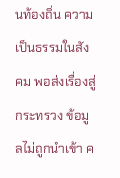นท้องถิ่น ความเป็นธรรมในสังคม พอส่งเรื่องสู่กระทรวง ข้อมูลไม่ถูกนำเข้า ค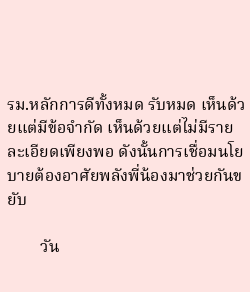รม.หลักการดีทั้งหมด รับหมด เห็นด้วยแต่มีข้อจำกัด เห็นด้วยแต่ไม่มีรายละเอียดเพียงพอ ดังนั้นการเชื่อมนโยบายต้องอาศัยพลังพี่น้องมาช่วยกันขยับ

        วัน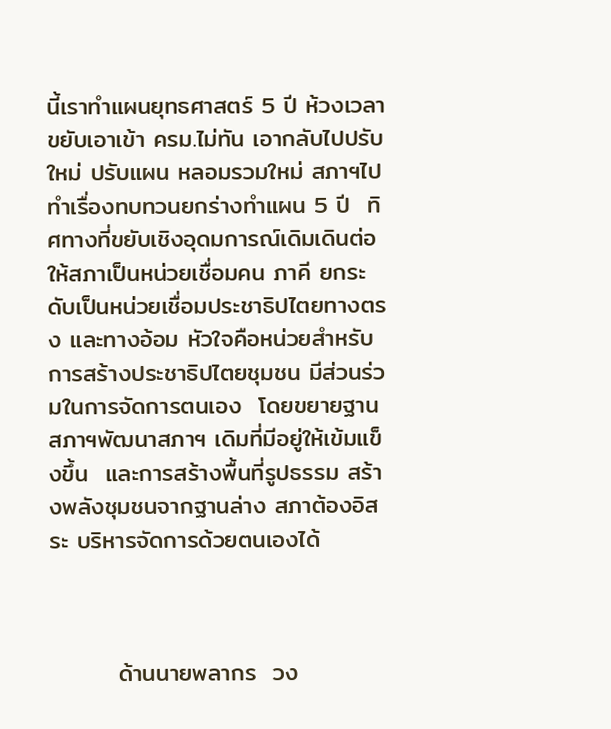นี้เราทำแผนยุทธศาสตร์ 5 ปี ห้วงเวลาขยับเอาเข้า ครม.ไม่ทัน เอากลับไปปรับใหม่ ปรับแผน หลอมรวมใหม่ สภาฯไปทำเรื่องทบทวนยกร่างทำแผน 5 ปี  ทิศทางที่ขยับเชิงอุดมการณ์เดิมเดินต่อ ให้สภาเป็นหน่วยเชื่อมคน ภาคี ยกระดับเป็นหน่วยเชื่อมประชาธิปไตยทางตรง และทางอ้อม หัวใจคือหน่วยสำหรับการสร้างประชาธิปไตยชุมชน มีส่วนร่วมในการจัดการตนเอง  โดยขยายฐานสภาฯพัฒนาสภาฯ เดิมที่มีอยู่ให้เข้มแข็งขึ้น  และการสร้างพื้นที่รูปธรรม สร้างพลังชุมชนจากฐานล่าง สภาต้องอิสระ บริหารจัดการด้วยตนเองได้



        ด้านนายพลากร  วง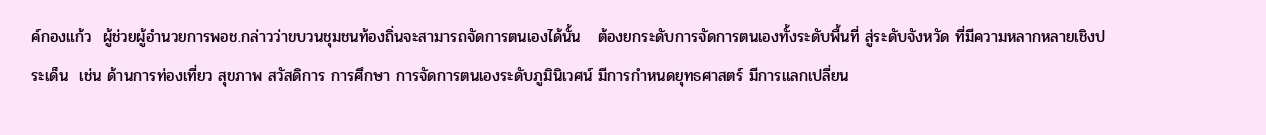ค์กองแก้ว  ผู้ช่วยผู้อำนวยการพอช.กล่าวว่าขบวนชุมชนท้องถิ่นจะสามารถจัดการตนเองได้นั้น   ต้องยกระดับการจัดการตนเองทั้งระดับพื้นที่ สู่ระดับจังหวัด ที่มีความหลากหลายเชิงประเด็น  เช่น ด้านการท่องเที่ยว สุขภาพ สวัสดิการ การศึกษา การจัดการตนเองระดับภูมินิเวศน์ มีการกำหนดยุทธศาสตร์ มีการแลกเปลี่ยน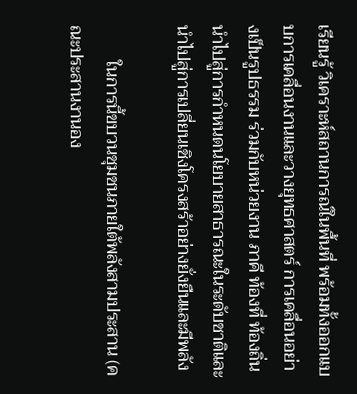เรียนรู้ วิเคราะห์สถานการณ์ในพื้นที่ พร้อมทั้งออกแบบการเคลื่อนงานและวางยุทธศาสตร์ การเคลื่อนอย่างเป็นรูปธรรม ร่วมกับหน่วยงาน ภาคี ท้องที่ ท้องถิ่น นำไปสู่การกำหนดนโยบายสาธารณะในระดับชาติและนำไปสู่การเปลี่ยนเชิงโครงสร้าอย่างยั่งยืนและมีพลัง

        ในการนี้ขบวนชุมชนภายใต้พลังสามประสาน (คณะประสานงานอง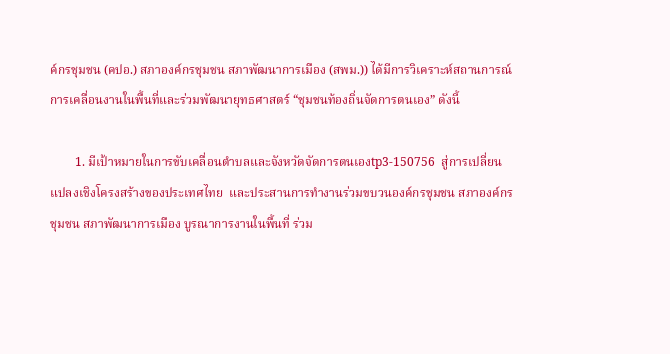ค์กรชุมชน (คปอ.) สภาองค์กรชุมชน สภาพัฒนาการเมือง (สพม.)) ได้มีการวิเคราะห์สถานการณ์การเคลื่อนงานในพื้นที่และร่วมพัฒนายุทธศาสตร์ “ชุมชนท้องถิ่นจัดการตนเอง” ดังนี้

        1. มีเป้าหมายในการขับเคลื่อนตำบลและจังหวัดจัดการตนเองtp3-150756  สู่การเปลี่ยนแปลงเชิงโครงสร้างของประเทศไทย  และประสานการทำงานร่วมขบวนองค์กรชุมชน สภาองค์กรชุมชน สภาพัฒนาการเมือง บูรณาการงานในพื้นที่ ร่วม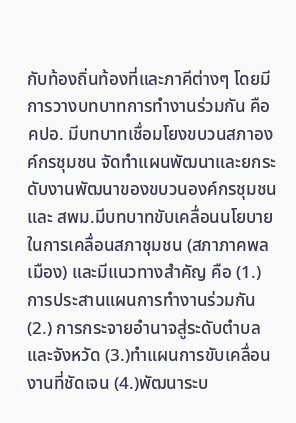กับท้องถิ่นท้องที่และภาคีต่างๆ โดยมีการวางบทบาทการทำงานร่วมกัน คือ คปอ. มีบทบาทเชื่อมโยงขบวนสภาองค์กรชุมชน จัดทำแผนพัฒนาและยกระดับงานพัฒนาของขบวนองค์กรชุมชนและ สพม.มีบทบาทขับเคลื่อนนโยบายในการเคลื่อนสภาชุมชน (สภาภาคพลเมือง) และมีแนวทางสำคัญ คือ (1.) การประสานแผนการทำงานร่วมกัน (2.) การกระจายอำนาจสู่ระดับตำบลและจังหวัด (3.)ทำแผนการขับเคลื่อนงานที่ชัดเจน (4.)พัฒนาระบ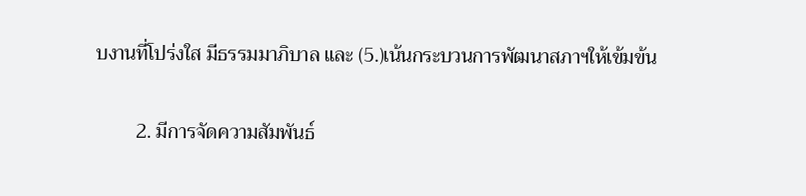บงานที่โปร่งใส มีธรรมมาภิบาล และ (5.)เน้นกระบวนการพัฒนาสภาฯให้เข้มข้น

        2. มีการจัดความสัมพันธ์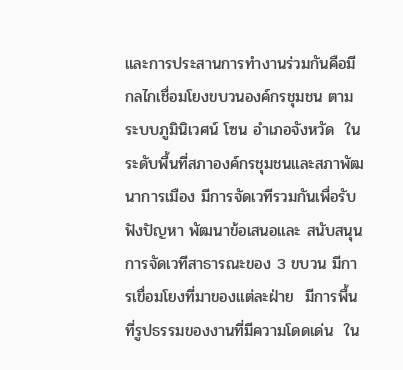และการประสานการทำงานร่วมกันคือมีกลไกเชื่อมโยงขบวนองค์กรชุมชน ตามระบบภูมินิเวศน์ โซน อำเภอจังหวัด  ในระดับพื้นที่สภาองค์กรชุมชนและสภาพัฒนาการเมือง มีการจัดเวทีรวมกันเพื่อรับฟังปัญหา พัฒนาข้อเสนอและ สนับสนุนการจัดเวทีสาธารณะของ 3 ขบวน มีการเขื่อมโยงที่มาของแต่ละฝ่าย  มีการพื้นที่รูปธรรมของงานที่มีความโดดเด่น  ใน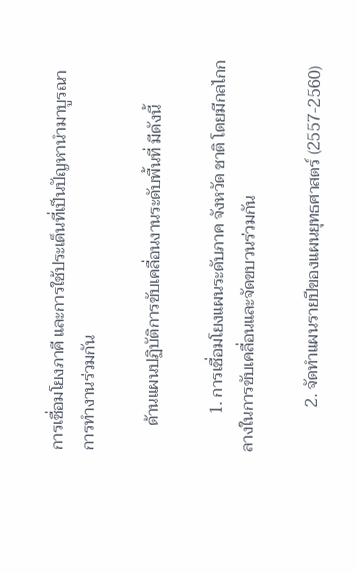การเชื่อมโยงภาคี และการใช้ประเด็นที่เป็นปัญหานำมาบูรณาการทำงานร่วมกัน

      ด้านแผนปฏิบัติการขับเคลื่อนงานระดับพื้นที่ มีดังนี้

         1. การเชื่อมโยงแผนระดับภาค จังหวัด ชาติ โดยมีกลไกกลางในการขับเคลื่อนและจัดขบวนร่วมกัน

           2. จัดทำแผนรายปีของแผนยุทธศาสตร์ (2557-2560)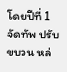โดยปีที่ 1 จัดทัพ ปรับขบวน หล่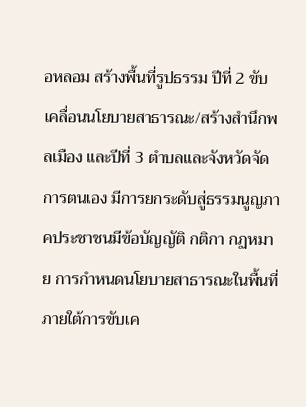อหลอม สร้างพื้นที่รูปธรรม ปีที่ 2 ขับเคลื่อนนโยบายสาธารณะ/สร้างสำนึกพลเมือง และปีที่ 3 ตำบลและจังหวัดจัดการตนเอง มีการยกระดับสู่ธรรมนูญภาคประชาชนมีข้อบัญญัติ กติกา กฏหมาย การกำหนดนโยบายสาธารณะในพื้นที่ ภายใต้การขับเค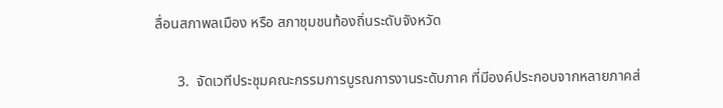ลื่อนสภาพลเมือง หรือ สภาชุมชนท้องถิ่นระดับจังหวัด

      3.  จัดเวทีประชุมคณะกรรมการบูรณการงานระดับภาค ที่มีองค์ประกอบจากหลายภาคส่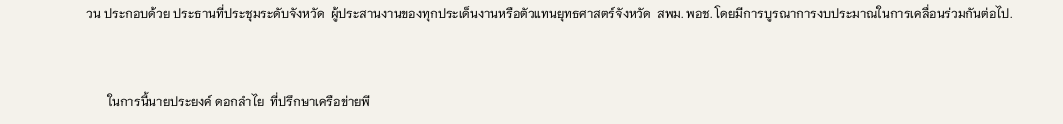วน ประกอบด้วย ประธานที่ประชุมระดับจังหวัด  ผู้ประสานงานของทุกประเด็นงานหรือตัวแทนยุทธศาสตร์จังหวัด  สพม. พอช. โดยมีการบูรณาการงบประมาณในการเคลื่อนร่วมกันต่อไป.



       ในการนี้นายประยงค์ ดอกลำไย  ที่ปรึกษาเครือข่ายพี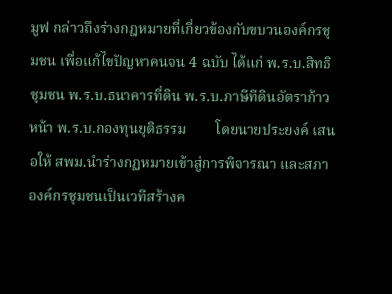มูฟ กล่าวถึงร่างกฎหมายที่เกี่ยวข้องกับขบวนองค์กรชุมชน เพื่อแก้ไขปัญหาคนจน 4 ฉบับ ได้แก่ พ.ร.บ.สิทธิชุมชน พ.ร.บ.ธนาคารที่ดิน พ.ร.บ.ภาษีทีดินอัตราก้าวหน้า พ.ร.บ.กองทุนยุติธรรม        โดยนายประยงค์ เสนอให้ สพม.นำร่างกฏหมายเข้าสู่การพิจารณา และสภาองค์กรชุมชนเป็นเวทีสร้างค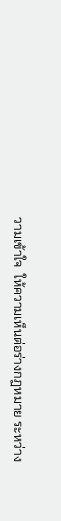วามเข้าใจ  ให้ความเห็นต่อร่างกฏหมาย ระหว่าง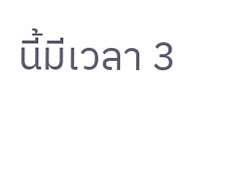นี้มีเวลา 3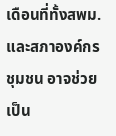เดือนที่ทั้งสพม.และสภาองค์กรชุมชน อาจช่วยเป็น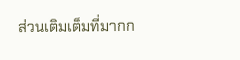ส่วนเติมเต็มที่มากก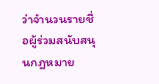ว่าจำนวนรายชื่อผู้ร่วมสนับสนุนกฎหมาย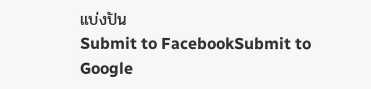แบ่งปัน
Submit to FacebookSubmit to Google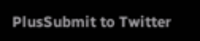PlusSubmit to Twitter